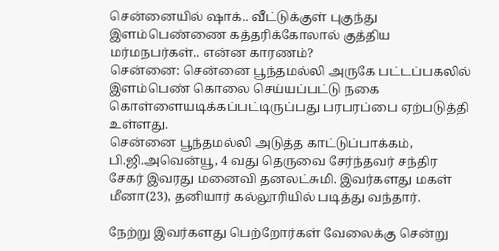சென்னையில் ஷாக்.. வீட்டுக்குள் புகுந்து இளம்பெண்ணை கத்தரிக்கோலால் குத்திய மர்மநபர்கள்.. என்ன காரணம்?
சென்னை: சென்னை பூந்தமல்லி அருகே பட்டப்பகலில் இளம்பெண் கொலை செய்யப்பட்டு நகை கொள்ளையடிக்கப்பட்டிருப்பது பரபரப்பை ஏற்படுத்தி உள்ளது.
சென்னை பூந்தமல்லி அடுத்த காட்டுப்பாக்கம், பி.ஜி.அவென்யூ, 4 வது தெருவை சேர்ந்தவர் சந்திர சேகர் இவரது மனைவி தனலட்சுமி. இவர்களது மகள் மீனா(23), தனியார் கல்லூரியில் படித்து வந்தார்.

நேற்று இவர்களது பெற்றோர்கள் வேலைக்கு சென்று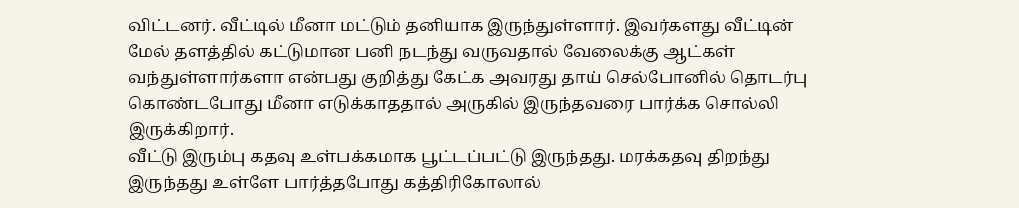விட்டனர். வீட்டில் மீனா மட்டும் தனியாக இருந்துள்ளார். இவர்களது வீட்டின் மேல் தளத்தில் கட்டுமான பனி நடந்து வருவதால் வேலைக்கு ஆட்கள் வந்துள்ளார்களா என்பது குறித்து கேட்க அவரது தாய் செல்போனில் தொடர்பு கொண்டபோது மீனா எடுக்காததால் அருகில் இருந்தவரை பார்க்க சொல்லி இருக்கிறார்.
வீட்டு இரும்பு கதவு உள்பக்கமாக பூட்டப்பட்டு இருந்தது. மரக்கதவு திறந்து இருந்தது உள்ளே பார்த்தபோது கத்திரிகோலால்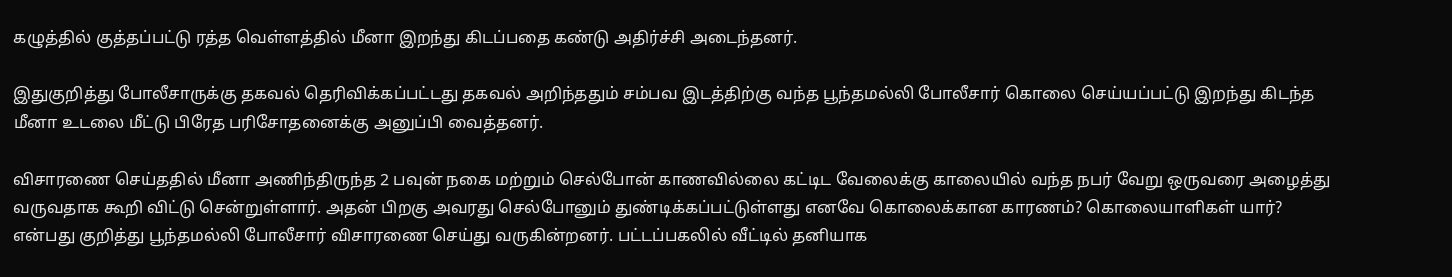கழுத்தில் குத்தப்பட்டு ரத்த வெள்ளத்தில் மீனா இறந்து கிடப்பதை கண்டு அதிர்ச்சி அடைந்தனர்.

இதுகுறித்து போலீசாருக்கு தகவல் தெரிவிக்கப்பட்டது தகவல் அறிந்ததும் சம்பவ இடத்திற்கு வந்த பூந்தமல்லி போலீசார் கொலை செய்யப்பட்டு இறந்து கிடந்த மீனா உடலை மீட்டு பிரேத பரிசோதனைக்கு அனுப்பி வைத்தனர்.

விசாரணை செய்ததில் மீனா அணிந்திருந்த 2 பவுன் நகை மற்றும் செல்போன் காணவில்லை கட்டிட வேலைக்கு காலையில் வந்த நபர் வேறு ஒருவரை அழைத்து வருவதாக கூறி விட்டு சென்றுள்ளார். அதன் பிறகு அவரது செல்போனும் துண்டிக்கப்பட்டுள்ளது எனவே கொலைக்கான காரணம்? கொலையாளிகள் யார்? என்பது குறித்து பூந்தமல்லி போலீசார் விசாரணை செய்து வருகின்றனர். பட்டப்பகலில் வீட்டில் தனியாக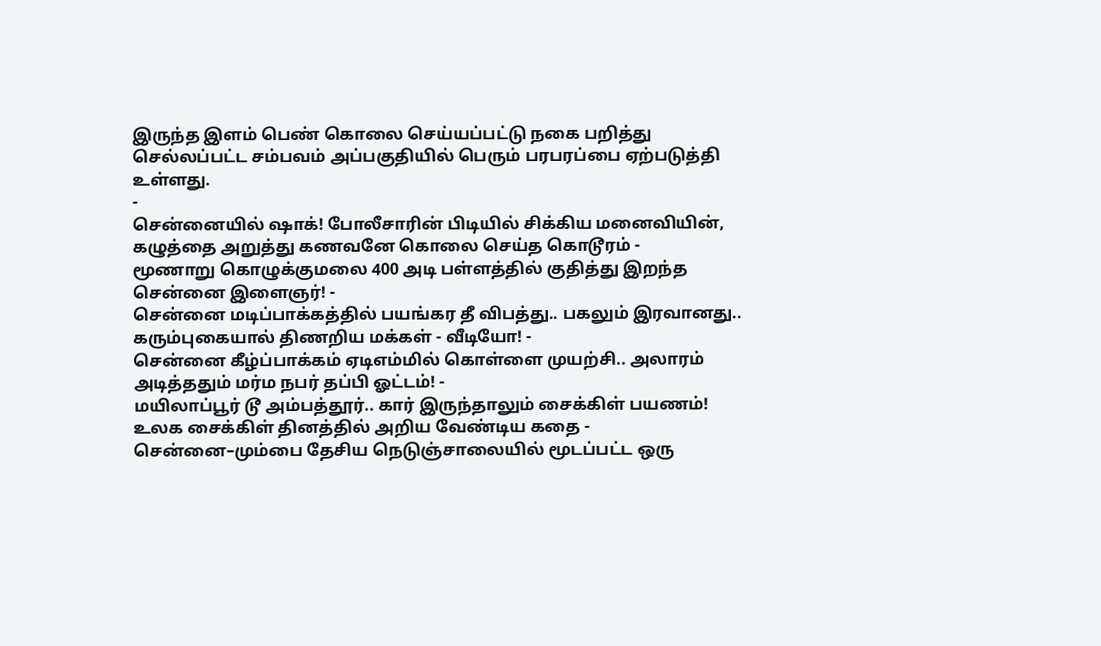இருந்த இளம் பெண் கொலை செய்யப்பட்டு நகை பறித்து செல்லப்பட்ட சம்பவம் அப்பகுதியில் பெரும் பரபரப்பை ஏற்படுத்தி உள்ளது.
-
சென்னையில் ஷாக்! போலீசாரின் பிடியில் சிக்கிய மனைவியின், கழுத்தை அறுத்து கணவனே கொலை செய்த கொடூரம் -
மூணாறு கொழுக்குமலை 400 அடி பள்ளத்தில் குதித்து இறந்த சென்னை இளைஞர்! -
சென்னை மடிப்பாக்கத்தில் பயங்கர தீ விபத்து.. பகலும் இரவானது.. கரும்புகையால் திணறிய மக்கள் - வீடியோ! -
சென்னை கீழ்ப்பாக்கம் ஏடிஎம்மில் கொள்ளை முயற்சி.. அலாரம் அடித்ததும் மர்ம நபர் தப்பி ஓட்டம்! -
மயிலாப்பூர் டூ அம்பத்தூர்.. கார் இருந்தாலும் சைக்கிள் பயணம்! உலக சைக்கிள் தினத்தில் அறிய வேண்டிய கதை -
சென்னை–மும்பை தேசிய நெடுஞ்சாலையில் மூடப்பட்ட ஒரு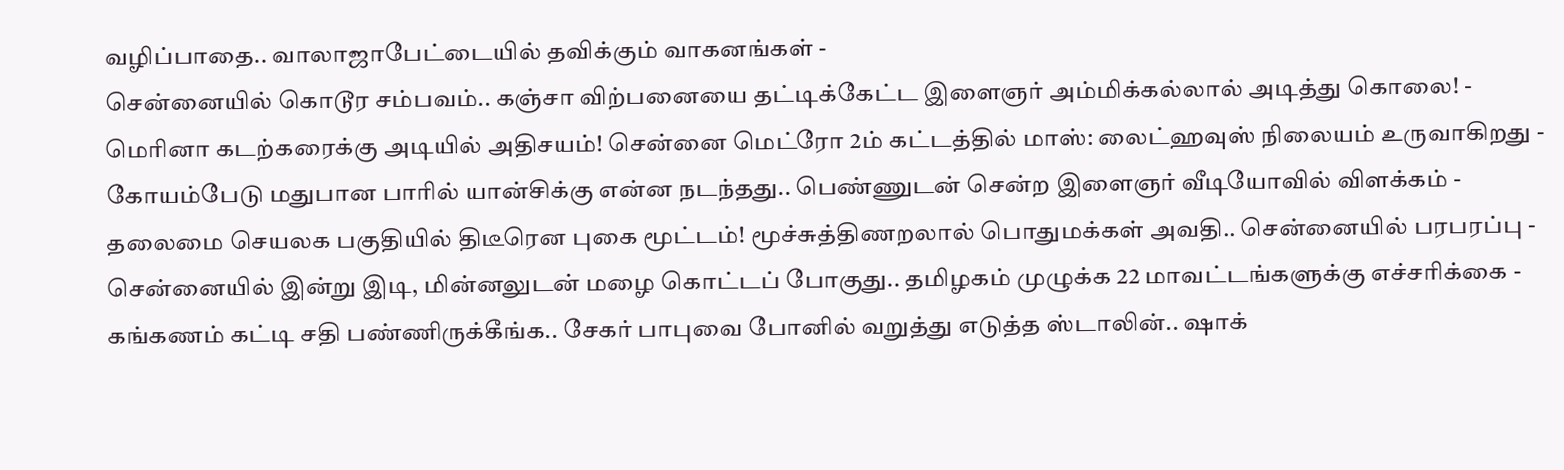வழிப்பாதை.. வாலாஜாபேட்டையில் தவிக்கும் வாகனங்கள் -
சென்னையில் கொடூர சம்பவம்.. கஞ்சா விற்பனையை தட்டிக்கேட்ட இளைஞர் அம்மிக்கல்லால் அடித்து கொலை! -
மெரினா கடற்கரைக்கு அடியில் அதிசயம்! சென்னை மெட்ரோ 2ம் கட்டத்தில் மாஸ்: லைட்ஹவுஸ் நிலையம் உருவாகிறது -
கோயம்பேடு மதுபான பாரில் யான்சிக்கு என்ன நடந்தது.. பெண்ணுடன் சென்ற இளைஞர் வீடியோவில் விளக்கம் -
தலைமை செயலக பகுதியில் திடீரென புகை மூட்டம்! மூச்சுத்திணறலால் பொதுமக்கள் அவதி.. சென்னையில் பரபரப்பு -
சென்னையில் இன்று இடி, மின்னலுடன் மழை கொட்டப் போகுது.. தமிழகம் முழுக்க 22 மாவட்டங்களுக்கு எச்சரிக்கை -
கங்கணம் கட்டி சதி பண்ணிருக்கீங்க.. சேகர் பாபுவை போனில் வறுத்து எடுத்த ஸ்டாலின்.. ஷாக்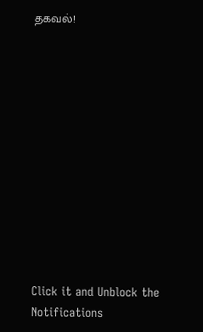தகவல்!












Click it and Unblock the Notifications